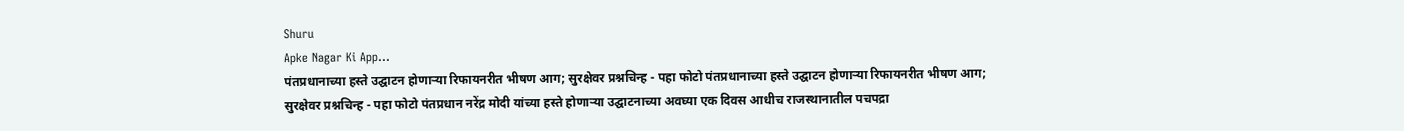Shuru
Apke Nagar Ki App…
पंतप्रधानाच्या हस्ते उद्घाटन होणाऱ्या रिफायनरीत भीषण आग; सुरक्षेवर प्रश्नचिन्ह - पहा फोटो पंतप्रधानाच्या हस्ते उद्घाटन होणाऱ्या रिफायनरीत भीषण आग; सुरक्षेवर प्रश्नचिन्ह - पहा फोटो पंतप्रधान नरेंद्र मोदी यांच्या हस्ते होणाऱ्या उद्घाटनाच्या अवघ्या एक दिवस आधीच राजस्थानातील पचपद्रा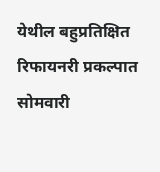येथील बहुप्रतिक्षित रिफायनरी प्रकल्पात सोमवारी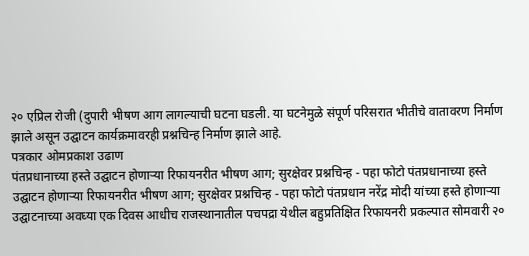२० एप्रिल रोजी (दुपारी भीषण आग लागल्याची घटना घडली. या घटनेमुळे संपूर्ण परिसरात भीतीचे वातावरण निर्माण झाले असून उद्घाटन कार्यक्रमावरही प्रश्नचिन्ह निर्माण झाले आहे.
पत्रकार ओमप्रकाश उढाण
पंतप्रधानाच्या हस्ते उद्घाटन होणाऱ्या रिफायनरीत भीषण आग; सुरक्षेवर प्रश्नचिन्ह - पहा फोटो पंतप्रधानाच्या हस्ते उद्घाटन होणाऱ्या रिफायनरीत भीषण आग; सुरक्षेवर प्रश्नचिन्ह - पहा फोटो पंतप्रधान नरेंद्र मोदी यांच्या हस्ते होणाऱ्या उद्घाटनाच्या अवघ्या एक दिवस आधीच राजस्थानातील पचपद्रा येथील बहुप्रतिक्षित रिफायनरी प्रकल्पात सोमवारी २०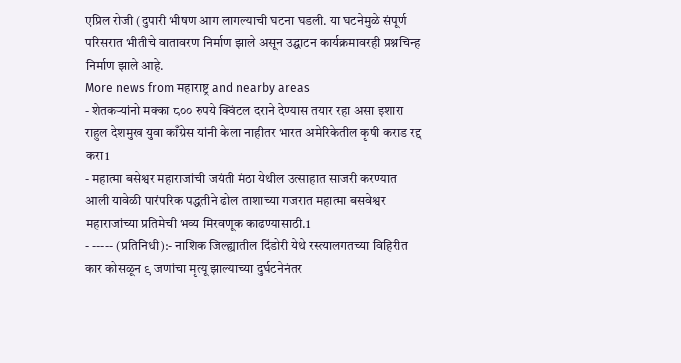एप्रिल रोजी (दुपारी भीषण आग लागल्याची घटना घडली. या घटनेमुळे संपूर्ण परिसरात भीतीचे वातावरण निर्माण झाले असून उद्घाटन कार्यक्रमावरही प्रश्नचिन्ह निर्माण झाले आहे.
More news from महाराष्ट्र and nearby areas
- शेतकऱ्यांनो मक्का ८०० रुपये क्विंटल दराने देण्यास तयार रहा असा इशारा राहुल देशमुख युवा काँग्रेस यांनी केला नाहीतर भारत अमेरिकेतील कृषी कराड रद्द करा1
- महात्मा बसेश्वर महाराजांची जयंती मंठा येथील उत्साहात साजरी करण्यात आली यावेळी पारंपरिक पद्धतीने ढोल ताशाच्या गजरात महात्मा बसवेश्वर महाराजांच्या प्रतिमेची भव्य मिरवणूक काढण्यासाठी.1
- ----- (प्रतिनिधी):- नाशिक जिल्ह्यातील दिंडोरी येथे रस्त्यालगतच्या विहिरीत कार कोसळून ९ जणांचा मृत्यू झाल्याच्या दुर्घटनेनंतर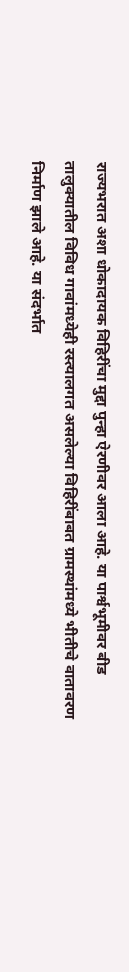राज्यभरात अशा धोकादायक विहिरींचा मुद्दा पुन्हा ऐरणीवर आला आहे. या पार्श्वभूमीवर बीड तालुक्यातील विविध गावांमध्येही रस्त्यालगत असलेल्या विहिरींबाबत ग्रामस्थांमध्ये भीतीचे वातावरण निर्माण झाले आहे. या संदर्भात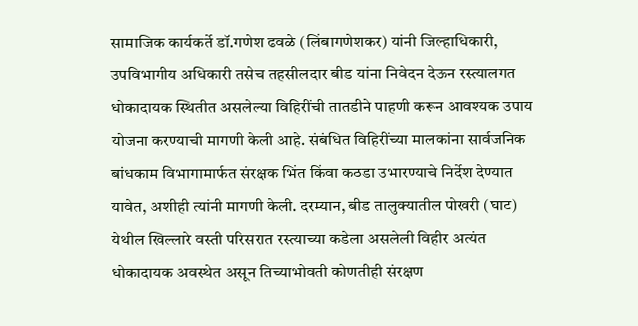सामाजिक कार्यकर्ते डॉ.गणेश ढवळे (लिंबागणेशकर) यांनी जिल्हाधिकारी, उपविभागीय अधिकारी तसेच तहसीलदार बीड यांना निवेदन देऊन रस्त्यालगत धोकादायक स्थितीत असलेल्या विहिरींची तातडीने पाहणी करून आवश्यक उपाय योजना करण्याची मागणी केली आहे. संबंधित विहिरींच्या मालकांना सार्वजनिक बांधकाम विभागामार्फत संरक्षक भिंत किंवा कठडा उभारण्याचे निर्देश देण्यात यावेत, अशीही त्यांनी मागणी केली. दरम्यान, बीड तालुक्यातील पोखरी (घाट) येथील खिल्लारे वस्ती परिसरात रस्त्याच्या कडेला असलेली विहीर अत्यंत धोकादायक अवस्थेत असून तिच्याभोवती कोणतीही संरक्षण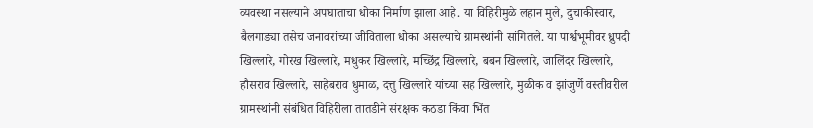व्यवस्था नसल्याने अपघाताचा धोका निर्माण झाला आहे. या विहिरीमुळे लहान मुले, दुचाकीस्वार, बैलगाड्या तसेच जनावरांच्या जीविताला धोका असल्याचे ग्रामस्थांनी सांगितले. या पार्श्वभूमीवर ध्रुपदी खिल्लारे, गोरख खिल्लारे, मधुकर खिल्लारे, मच्छिंद्र खिल्लारे, बबन खिल्लारे, जालिंदर खिल्लारे, हौसराव खिल्लारे, साहेबराव धुमाळ, दत्तु खिल्लारे यांच्या सह खिल्लारे, मुळीक व झांजुर्णे वस्तीवरील ग्रामस्थांनी संबंधित विहिरीला तातडीने संरक्षक कठडा किंवा भिंत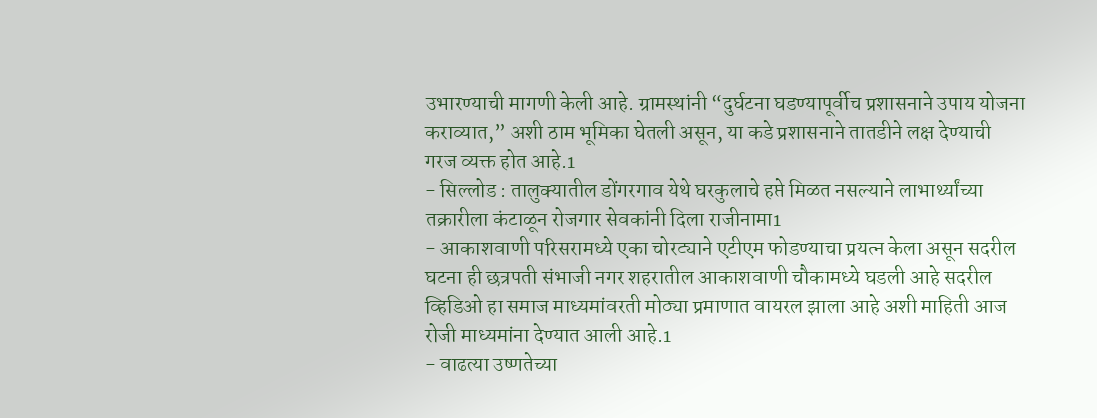उभारण्याची मागणी केली आहे. ग्रामस्थांनी “दुर्घटना घडण्यापूर्वीच प्रशासनाने उपाय योजना कराव्यात,” अशी ठाम भूमिका घेतली असून, या कडे प्रशासनाने तातडीने लक्ष देण्याची गरज व्यक्त होत आहे.1
- सिल्लोड : तालुक्यातील डोंगरगाव येथे घरकुलाचे हप्ते मिळत नसल्याने लाभार्थ्यांच्या तक्रारीला कंटाळून रोजगार सेवकांनी दिला राजीनामा1
- आकाशवाणी परिसरामध्ये एका चोरट्याने एटीएम फोडण्याचा प्रयत्न केला असून सदरील घटना ही छत्रपती संभाजी नगर शहरातील आकाशवाणी चौकामध्ये घडली आहे सदरील व्हिडिओ हा समाज माध्यमांवरती मोठ्या प्रमाणात वायरल झाला आहे अशी माहिती आज रोजी माध्यमांना देण्यात आली आहे.1
- वाढत्या उष्णतेच्या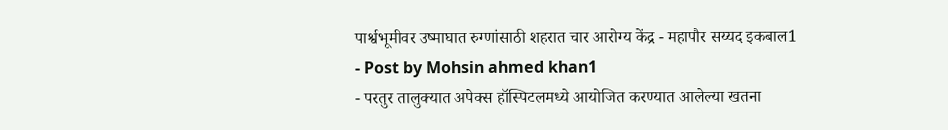पार्श्वभूमीवर उष्माघात रुग्णांसाठी शहरात चार आरोग्य केंद्र - महापौर सय्यद इकबाल1
- Post by Mohsin ahmed khan1
- परतुर तालुक्यात अपेक्स हॉस्पिटलमध्ये आयोजित करण्यात आलेल्या खतना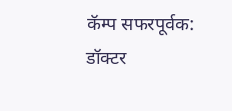कॅम्प सफरपूर्वक: डॉक्टर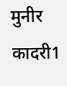मुनीर कादरी1